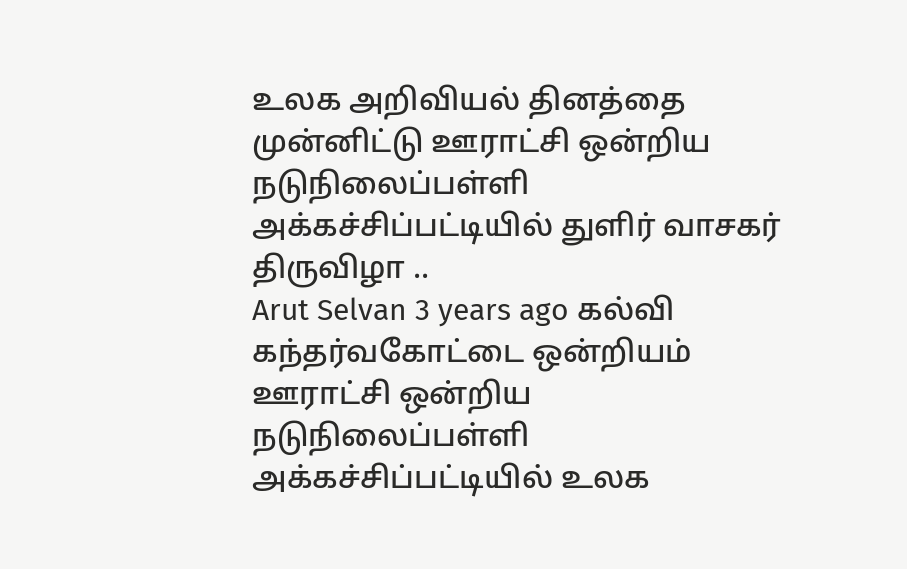உலக அறிவியல் தினத்தை முன்னிட்டு ஊராட்சி ஒன்றிய நடுநிலைப்பள்ளி அக்கச்சிப்பட்டியில் துளிர் வாசகர் திருவிழா ..
Arut Selvan 3 years ago கல்வி
கந்தர்வகோட்டை ஒன்றியம் ஊராட்சி ஒன்றிய நடுநிலைப்பள்ளி அக்கச்சிப்பட்டியில் உலக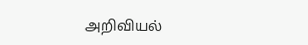அறிவியல்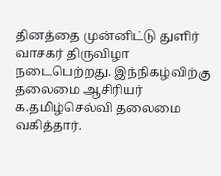தினத்தை முன்னிட்டு துளிர் வாசகர் திருவிழா நடைபெற்றது. இந்நிகழ்விற்கு தலைமை ஆசிரியர் க.தமிழ்செல்வி தலைமை வகித்தார்.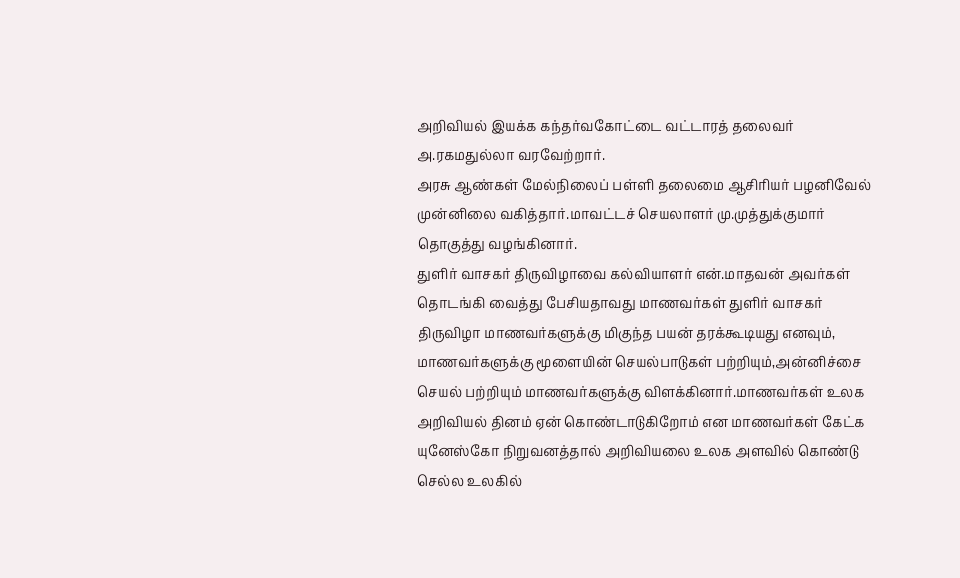அறிவியல் இயக்க கந்தர்வகோட்டை வட்டாரத் தலைவர் அ.ரகமதுல்லா வரவேற்றார்.
அரசு ஆண்கள் மேல்நிலைப் பள்ளி தலைமை ஆசிரியர் பழனிவேல் முன்னிலை வகித்தார்.மாவட்டச் செயலாளர் மு.முத்துக்குமார் தொகுத்து வழங்கினார்.
துளிர் வாசகர் திருவிழாவை கல்வியாளர் என்.மாதவன் அவர்கள் தொடங்கி வைத்து பேசியதாவது மாணவர்கள் துளிர் வாசகர் திருவிழா மாணவர்களுக்கு மிகுந்த பயன் தரக்கூடியது எனவும், மாணவர்களுக்கு மூளையின் செயல்பாடுகள் பற்றியும்,அன்னிச்சை செயல் பற்றியும் மாணவர்களுக்கு விளக்கினார்.மாணவர்கள் உலக அறிவியல் தினம் ஏன் கொண்டாடுகிறோம் என மாணவர்கள் கேட்க யுனேஸ்கோ நிறுவனத்தால் அறிவியலை உலக அளவில் கொண்டு செல்ல உலகில்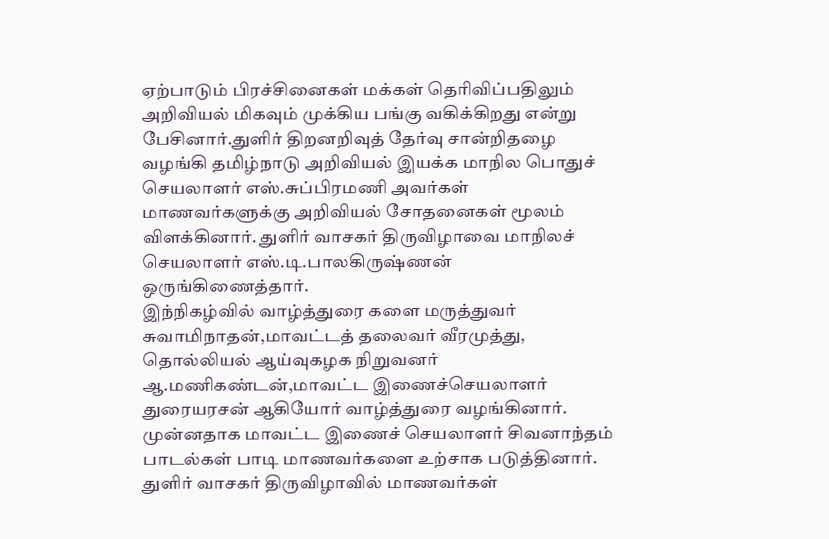ஏற்பாடும் பிரச்சினைகள் மக்கள் தெரிவிப்பதிலும் அறிவியல் மிகவும் முக்கிய பங்கு வகிக்கிறது என்று பேசினார்.துளிர் திறனறிவுத் தேர்வு சான்றிதழை வழங்கி தமிழ்நாடு அறிவியல் இயக்க மாநில பொதுச் செயலாளர் எஸ்.சுப்பிரமணி அவர்கள் மாணவர்களுக்கு அறிவியல் சோதனைகள் மூலம் விளக்கினார். துளிர் வாசகர் திருவிழாவை மாநிலச் செயலாளர் எஸ்.டி.பாலகிருஷ்ணன் ஒருங்கிணைத்தார்.
இந்நிகழ்வில் வாழ்த்துரை களை மருத்துவர் சுவாமிநாதன்,மாவட்டத் தலைவர் வீரமுத்து, தொல்லியல் ஆய்வுகழக நிறுவனர் ஆ.மணிகண்டன்,மாவட்ட இணைச்செயலாளர் துரையரசன் ஆகியோர் வாழ்த்துரை வழங்கினார்.
முன்னதாக மாவட்ட இணைச் செயலாளர் சிவனாந்தம் பாடல்கள் பாடி மாணவர்களை உற்சாக படுத்தினார்.
துளிர் வாசகர் திருவிழாவில் மாணவர்கள்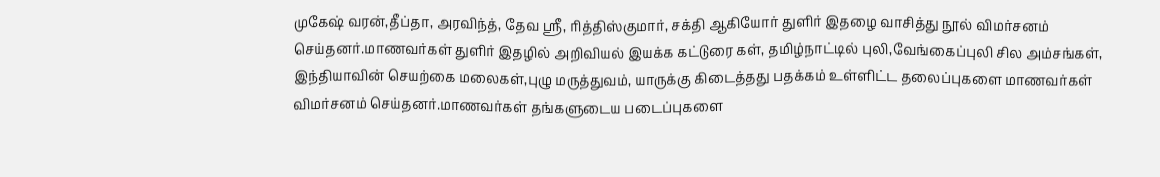முகேஷ் வரன்,தீப்தா, அரவிந்த், தேவ ஸ்ரீ, ரித்திஸ்குமார், சக்தி ஆகியோர் துளிர் இதழை வாசித்து நூல் விமர்சனம் செய்தனர்.மாணவர்கள் துளிர் இதழில் அறிவியல் இயக்க கட்டுரை கள், தமிழ்நாட்டில் புலி,வேங்கைப்புலி சில அம்சங்கள், இந்தியாவின் செயற்கை மலைகள்,புழு மருத்துவம், யாருக்கு கிடைத்தது பதக்கம் உள்ளிட்ட தலைப்புகளை மாணவர்கள் விமர்சனம் செய்தனர்.மாணவர்கள் தங்களுடைய படைப்புகளை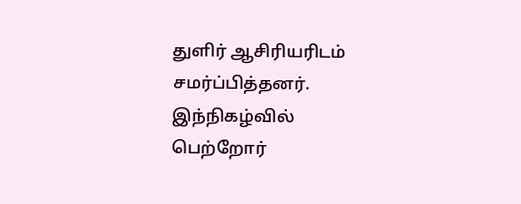துளிர் ஆசிரியரிடம் சமர்ப்பித்தனர். இந்நிகழ்வில் பெற்றோர்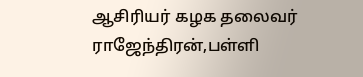ஆசிரியர் கழக தலைவர் ராஜேந்திரன்,பள்ளி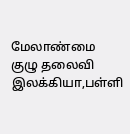மேலாண்மை குழு தலைவி இலக்கியா,பள்ளி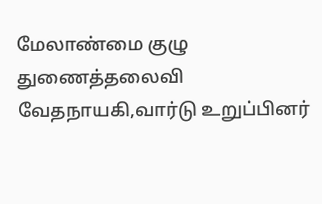மேலாண்மை குழு துணைத்தலைவி வேதநாயகி,வார்டு உறுப்பினர்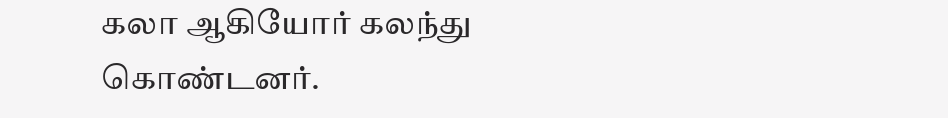கலா ஆகியோர் கலந்து கொண்டனர்.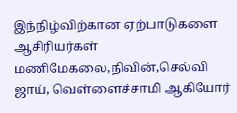இந்நிழ்விற்கான ஏற்பாடுகளை ஆசிரியர்கள் மணிமேகலை,நிவின்,செல்வி ஜாய், வெள்ளைச்சாமி ஆகியோர்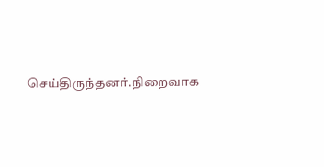செய்திருந்தனர்.நிறைவாக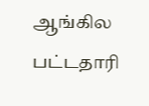ஆங்கில பட்டதாரி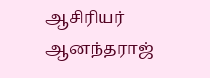ஆசிரியர் ஆனந்தராஜ்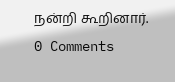நன்றி கூறினார்.
0 Comments